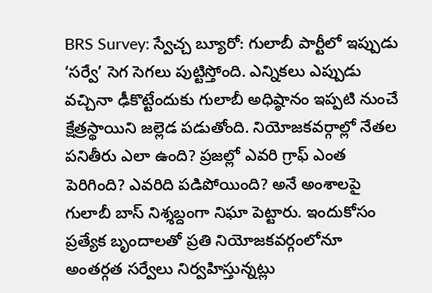BRS Survey: స్వేచ్చ బ్యూరో: గులాబీ పార్టీలో ఇప్పుడు ‘సర్వే’ సెగ సెగలు పుట్టిస్తోంది. ఎన్నికలు ఎప్పుడు వచ్చినా ఢీకొట్టేందుకు గులాబీ అధిష్ఠానం ఇప్పటి నుంచే క్షేత్రస్థాయిని జల్లెడ పడుతోంది. నియోజకవర్గాల్లో నేతల పనితీరు ఎలా ఉంది? ప్రజల్లో ఎవరి గ్రాఫ్ ఎంత పెరిగింది? ఎవరిది పడిపోయింది? అనే అంశాలపై గులాబీ బాస్ నిశ్శబ్దంగా నిఘా పెట్టారు. ఇందుకోసం ప్రత్యేక బృందాలతో ప్రతి నియోజకవర్గంలోనూ అంతర్గత సర్వేలు నిర్వహిస్తున్నట్లు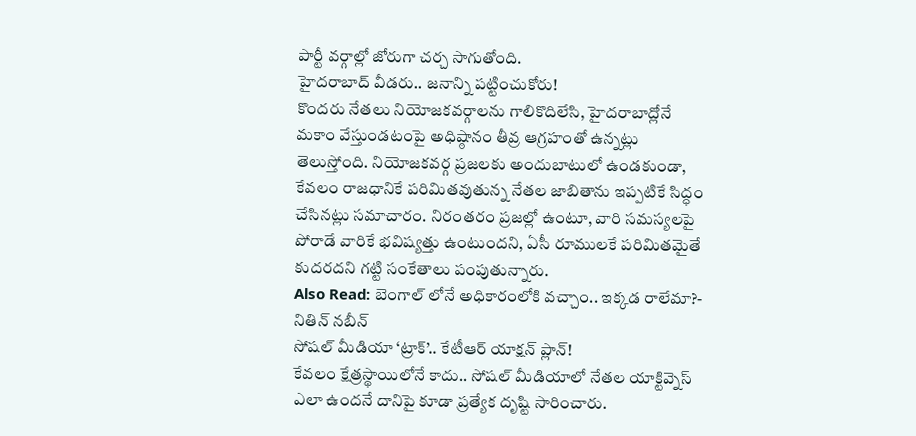పార్టీ వర్గాల్లో జోరుగా చర్చ సాగుతోంది.
హైదరాబాద్ వీడరు.. జనాన్ని పట్టించుకోరు!
కొందరు నేతలు నియోజకవర్గాలను గాలికొదిలేసి, హైదరాబాద్లోనే మకాం వేస్తుండటంపై అధిష్ఠానం తీవ్ర ఆగ్రహంతో ఉన్నట్లు తెలుస్తోంది. నియోజకవర్గ ప్రజలకు అందుబాటులో ఉండకుండా, కేవలం రాజధానికే పరిమితవుతున్న నేతల జాబితాను ఇప్పటికే సిద్ధం చేసినట్లు సమాచారం. నిరంతరం ప్రజల్లో ఉంటూ, వారి సమస్యలపై పోరాడే వారికే భవిష్యత్తు ఉంటుందని, ఏసీ రూములకే పరిమితమైతే కుదరదని గట్టి సంకేతాలు పంపుతున్నారు.
Also Read: బెంగాల్ లోనే అధికారంలోకి వచ్చాం.. ఇక్కడ రాలేమా?- నితిన్ నబీన్
సోషల్ మీడియా ‘ట్రాక్’.. కేటీఆర్ యాక్షన్ ప్లాన్!
కేవలం క్షేత్రస్థాయిలోనే కాదు.. సోషల్ మీడియాలో నేతల యాక్టివ్నెస్ ఎలా ఉందనే దానిపై కూడా ప్రత్యేక దృష్టి సారించారు.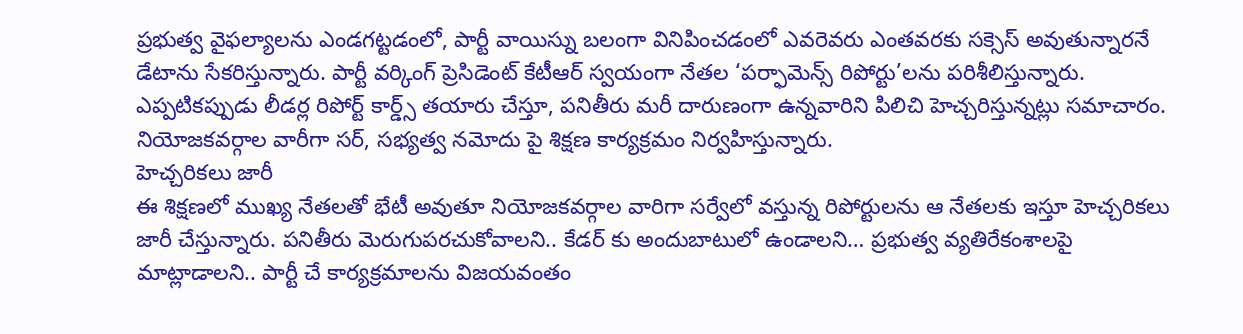ప్రభుత్వ వైఫల్యాలను ఎండగట్టడంలో, పార్టీ వాయిస్ను బలంగా వినిపించడంలో ఎవరెవరు ఎంతవరకు సక్సెస్ అవుతున్నారనే డేటాను సేకరిస్తున్నారు. పార్టీ వర్కింగ్ ప్రెసిడెంట్ కేటీఆర్ స్వయంగా నేతల ‘పర్ఫామెన్స్ రిపోర్టు’లను పరిశీలిస్తున్నారు. ఎప్పటికప్పుడు లీడర్ల రిపోర్ట్ కార్డ్స్ తయారు చేస్తూ, పనితీరు మరీ దారుణంగా ఉన్నవారిని పిలిచి హెచ్చరిస్తున్నట్లు సమాచారం. నియోజకవర్గాల వారీగా సర్, సభ్యత్వ నమోదు పై శిక్షణ కార్యక్రమం నిర్వహిస్తున్నారు.
హెచ్చరికలు జారీ
ఈ శిక్షణలో ముఖ్య నేతలతో భేటీ అవుతూ నియోజకవర్గాల వారిగా సర్వేలో వస్తున్న రిపోర్టులను ఆ నేతలకు ఇస్తూ హెచ్చరికలు జారీ చేస్తున్నారు. పనితీరు మెరుగుపరచుకోవాలని.. కేడర్ కు అందుబాటులో ఉండాలని… ప్రభుత్వ వ్యతిరేకంశాలపై మాట్లాడాలని.. పార్టీ చే కార్యక్రమాలను విజయవంతం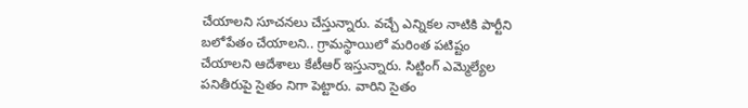చేయాలని సూచనలు చేస్తున్నారు. వచ్చే ఎన్నికల నాటికి పార్టీని బలోపేతం చేయాలని.. గ్రామస్థాయిలో మరింత పటిష్టం చేయాలని ఆదేశాలు కేటీఆర్ ఇస్తున్నారు. సిట్టింగ్ ఎమ్మెల్యేల పనితీరుపై సైతం నిగా పెట్టారు. వారిని సైతం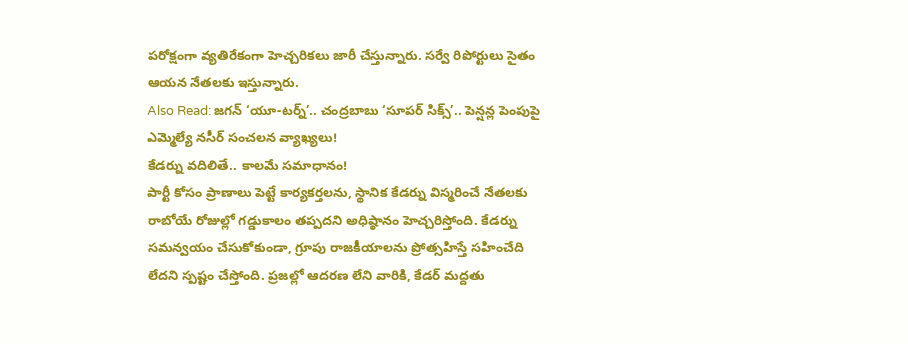పరోక్షంగా వ్యతిరేకంగా హెచ్చరికలు జారీ చేస్తున్నారు. సర్వే రిపోర్టులు సైతం ఆయన నేతలకు ఇస్తున్నారు.
Also Read: జగన్ ‘యూ-టర్న్’.. చంద్రబాబు ‘సూపర్ సిక్స్’.. పెన్షన్ల పెంపుపై ఎమ్మెల్యే నసీర్ సంచలన వ్యాఖ్యలు!
కేడర్ను వదిలితే.. కాలమే సమాధానం!
పార్టీ కోసం ప్రాణాలు పెట్టే కార్యకర్తలను, స్థానిక కేడర్ను విస్మరించే నేతలకు రాబోయే రోజుల్లో గడ్డుకాలం తప్పదని అధిష్ఠానం హెచ్చరిస్తోంది. కేడర్ను సమన్వయం చేసుకోకుండా, గ్రూపు రాజకీయాలను ప్రోత్సహిస్తే సహించేది లేదని స్పష్టం చేస్తోంది. ప్రజల్లో ఆదరణ లేని వారికి, కేడర్ మద్దతు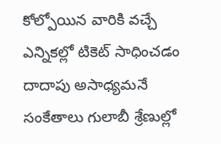కోల్పోయిన వారికి వచ్చే ఎన్నికల్లో టికెట్ సాధించడం దాదాపు అసాధ్యమనే సంకేతాలు గులాబీ శ్రేణుల్లో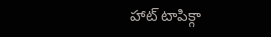హాట్ టాపిక్గా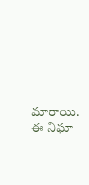మారాయి. ఈ నిఘా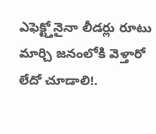ఎఫెక్ట్తోనైనా లీడర్లు రూటు మార్చి జనంలోకి వెళ్తారో లేదో చూడాలి!.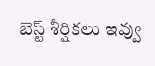బెస్ట్ శీర్షికలు ఇవ్వు